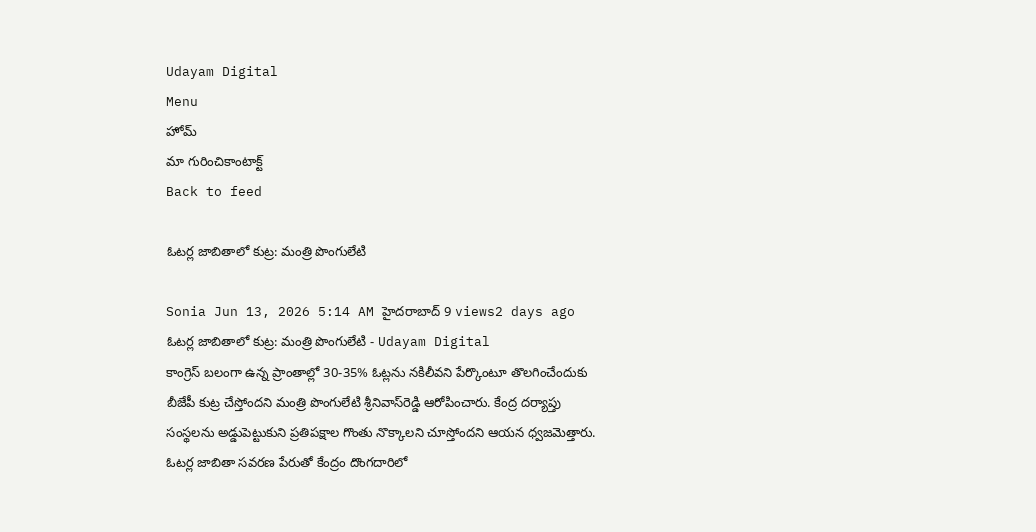Udayam Digital
Menu
హోమ్
మా గురించికాంటాక్ట్
Back to feed

ఓటర్ల జాబితాలో కుట్ర: మంత్రి పొంగులేటి

Sonia Jun 13, 2026 5:14 AM హైదరాబాద్ 9 views2 days ago
ఓటర్ల జాబితాలో కుట్ర: మంత్రి పొంగులేటి - Udayam Digital
కాంగ్రెస్ బలంగా ఉన్న ప్రాంతాల్లో 30-35% ఓట్లను నకిలీవని పేర్కొంటూ తొలగించేందుకు బీజేపీ కుట్ర చేస్తోందని మంత్రి పొంగులేటి శ్రీనివాస్‌రెడ్డి ఆరోపించారు. కేంద్ర దర్యాప్తు సంస్థలను అడ్డుపెట్టుకుని ప్రతిపక్షాల గొంతు నొక్కాలని చూస్తోందని ఆయన ధ్వజమెత్తారు. ఓటర్ల జాబితా సవరణ పేరుతో కేంద్రం దొంగదారిలో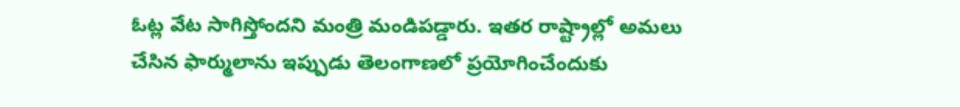ఓట్ల వేట సాగిస్తోందని మంత్రి మండిపడ్డారు. ఇతర రాష్ట్రాల్లో అమలు చేసిన ఫార్ములాను ఇప్పుడు తెలంగాణలో ప్రయోగించేందుకు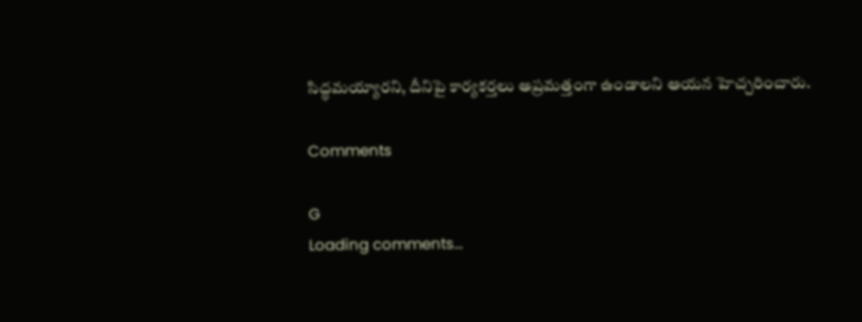సిద్ధమయ్యారని, దీనిపై కార్యకర్తలు అప్రమత్తంగా ఉండాలని ఆయన హెచ్చరించారు.

Comments

G
Loading comments...